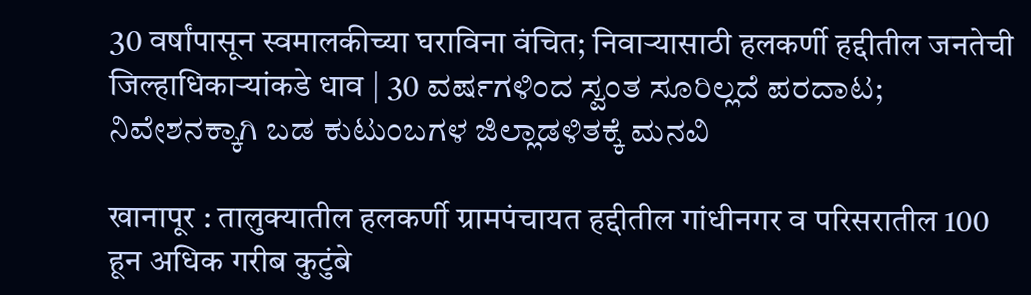30 वर्षांपासून स्वमालकीच्या घराविना वंचित; निवाऱ्यासाठी हलकर्णी हद्दीतील जनतेची जिल्हाधिकाऱ्यांकडे धाव | 30 ವರ್ಷಗಳಿಂದ ಸ್ವಂತ ಸೂರಿಲ್ಲದೆ ಪರದಾಟ; ನಿವೇಶನಕ್ಕಾಗಿ ಬಡ ಕುಟುಂಬಗಳ ಜಿಲ್ಲಾಡಳಿತಕ್ಕೆ ಮನವಿ

खानापूर : तालुक्यातील हलकर्णी ग्रामपंचायत हद्दीतील गांधीनगर व परिसरातील 100 हून अधिक गरीब कुटुंबे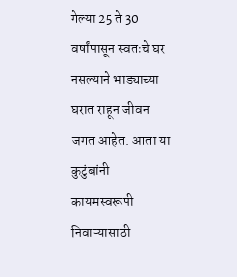गेल्या 25 ते 30 वर्षांपासून स्वतःचे घर नसल्याने भाड्याच्या घरात राहून जीवन जगत आहेत. आता या कुटुंबांनी कायमस्वरूपी निवाऱ्यासाठी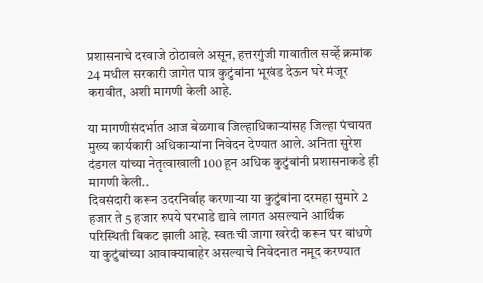प्रशासनाचे दरवाजे ठोठावले असून, हत्तरगुंजी गावातील सर्व्हे क्रमांक 24 मधील सरकारी जागेत पात्र कुटुंबांना भूखंड देऊन घरे मंजूर करावीत, अशी मागणी केली आहे.

या मागणीसंदर्भात आज बेळगाव जिल्हाधिकाऱ्यांसह जिल्हा पंचायत मुख्य कार्यकारी अधिकाऱ्यांना निवेदन देण्यात आले. अनिता सुरेश दंडगल यांच्या नेतृत्वाखाली 100 हून अधिक कुटुंबांनी प्रशासनाकडे ही मागणी केली..
दिवसंदारी करून उदरनिर्वाह करणाऱ्या या कुटुंबांना दरमहा सुमारे 2 हजार ते 5 हजार रुपये घरभाडे द्यावे लागत असल्याने आर्थिक परिस्थिती बिकट झाली आहे. स्वतःची जागा खरेदी करून घर बांधणे या कुटुंबांच्या आवाक्याबाहेर असल्याचे निवेदनात नमूद करण्यात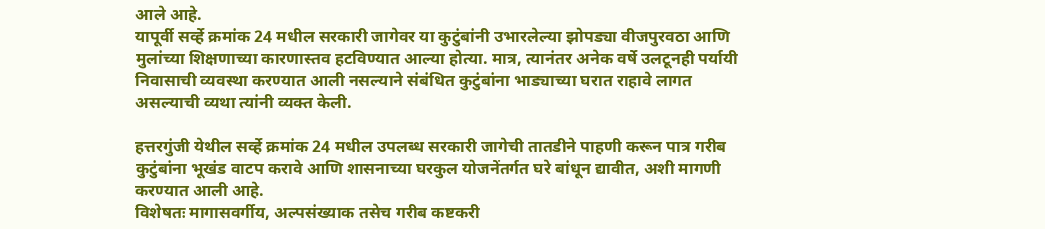आले आहे.
यापूर्वी सर्व्हे क्रमांक 24 मधील सरकारी जागेवर या कुटुंबांनी उभारलेल्या झोपड्या वीजपुरवठा आणि मुलांच्या शिक्षणाच्या कारणास्तव हटविण्यात आल्या होत्या. मात्र, त्यानंतर अनेक वर्षे उलटूनही पर्यायी निवासाची व्यवस्था करण्यात आली नसल्याने संबंधित कुटुंबांना भाड्याच्या घरात राहावे लागत असल्याची व्यथा त्यांनी व्यक्त केली.

हत्तरगुंजी येथील सर्व्हे क्रमांक 24 मधील उपलब्ध सरकारी जागेची तातडीने पाहणी करून पात्र गरीब कुटुंबांना भूखंड वाटप करावे आणि शासनाच्या घरकुल योजनेंतर्गत घरे बांधून द्यावीत, अशी मागणी करण्यात आली आहे.
विशेषतः मागासवर्गीय, अल्पसंख्याक तसेच गरीब कष्टकरी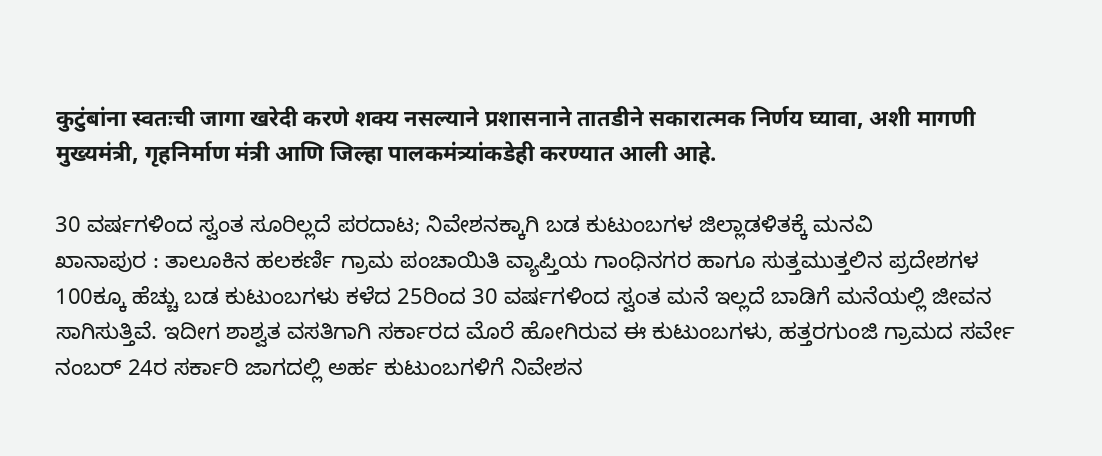कुटुंबांना स्वतःची जागा खरेदी करणे शक्य नसल्याने प्रशासनाने तातडीने सकारात्मक निर्णय घ्यावा, अशी मागणी मुख्यमंत्री, गृहनिर्माण मंत्री आणि जिल्हा पालकमंत्र्यांकडेही करण्यात आली आहे.

30 ವರ್ಷಗಳಿಂದ ಸ್ವಂತ ಸೂರಿಲ್ಲದೆ ಪರದಾಟ; ನಿವೇಶನಕ್ಕಾಗಿ ಬಡ ಕುಟುಂಬಗಳ ಜಿಲ್ಲಾಡಳಿತಕ್ಕೆ ಮನವಿ
ಖಾನಾಪುರ : ತಾಲೂಕಿನ ಹಲಕರ್ಣಿ ಗ್ರಾಮ ಪಂಚಾಯಿತಿ ವ್ಯಾಪ್ತಿಯ ಗಾಂಧಿನಗರ ಹಾಗೂ ಸುತ್ತಮುತ್ತಲಿನ ಪ್ರದೇಶಗಳ 100ಕ್ಕೂ ಹೆಚ್ಚು ಬಡ ಕುಟುಂಬಗಳು ಕಳೆದ 25ರಿಂದ 30 ವರ್ಷಗಳಿಂದ ಸ್ವಂತ ಮನೆ ಇಲ್ಲದೆ ಬಾಡಿಗೆ ಮನೆಯಲ್ಲಿ ಜೀವನ ಸಾಗಿಸುತ್ತಿವೆ. ಇದೀಗ ಶಾಶ್ವತ ವಸತಿಗಾಗಿ ಸರ್ಕಾರದ ಮೊರೆ ಹೋಗಿರುವ ಈ ಕುಟುಂಬಗಳು, ಹತ್ತರಗುಂಜಿ ಗ್ರಾಮದ ಸರ್ವೇ ನಂಬರ್ 24ರ ಸರ್ಕಾರಿ ಜಾಗದಲ್ಲಿ ಅರ್ಹ ಕುಟುಂಬಗಳಿಗೆ ನಿವೇಶನ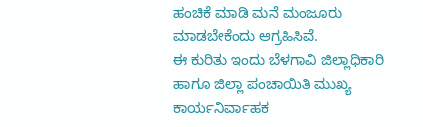ಹಂಚಿಕೆ ಮಾಡಿ ಮನೆ ಮಂಜೂರು ಮಾಡಬೇಕೆಂದು ಆಗ್ರಹಿಸಿವೆ.
ಈ ಕುರಿತು ಇಂದು ಬೆಳಗಾವಿ ಜಿಲ್ಲಾಧಿಕಾರಿ ಹಾಗೂ ಜಿಲ್ಲಾ ಪಂಚಾಯಿತಿ ಮುಖ್ಯ ಕಾರ್ಯನಿರ್ವಾಹಕ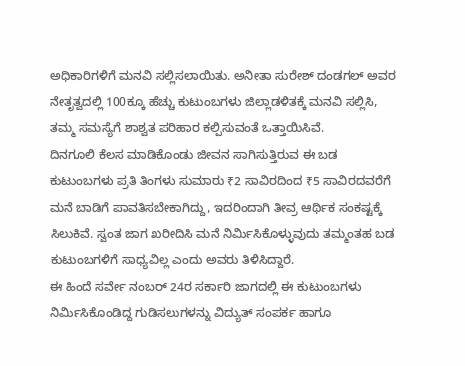ಅಧಿಕಾರಿಗಳಿಗೆ ಮನವಿ ಸಲ್ಲಿಸಲಾಯಿತು. ಅನೀತಾ ಸುರೇಶ್ ದಂಡಗಲ್ ಅವರ ನೇತೃತ್ವದಲ್ಲಿ 100ಕ್ಕೂ ಹೆಚ್ಚು ಕುಟುಂಬಗಳು ಜಿಲ್ಲಾಡಳಿತಕ್ಕೆ ಮನವಿ ಸಲ್ಲಿಸಿ, ತಮ್ಮ ಸಮಸ್ಯೆಗೆ ಶಾಶ್ವತ ಪರಿಹಾರ ಕಲ್ಪಿಸುವಂತೆ ಒತ್ತಾಯಿಸಿವೆ.
ದಿನಗೂಲಿ ಕೆಲಸ ಮಾಡಿಕೊಂಡು ಜೀವನ ಸಾಗಿಸುತ್ತಿರುವ ಈ ಬಡ ಕುಟುಂಬಗಳು ಪ್ರತಿ ತಿಂಗಳು ಸುಮಾರು ₹2 ಸಾವಿರದಿಂದ ₹5 ಸಾವಿರದವರೆಗೆ ಮನೆ ಬಾಡಿಗೆ ಪಾವತಿಸಬೇಕಾಗಿದ್ದು, ಇದರಿಂದಾಗಿ ತೀವ್ರ ಆರ್ಥಿಕ ಸಂಕಷ್ಟಕ್ಕೆ ಸಿಲುಕಿವೆ. ಸ್ವಂತ ಜಾಗ ಖರೀದಿಸಿ ಮನೆ ನಿರ್ಮಿಸಿಕೊಳ್ಳುವುದು ತಮ್ಮಂತಹ ಬಡ ಕುಟುಂಬಗಳಿಗೆ ಸಾಧ್ಯವಿಲ್ಲ ಎಂದು ಅವರು ತಿಳಿಸಿದ್ದಾರೆ.
ಈ ಹಿಂದೆ ಸರ್ವೇ ನಂಬರ್ 24ರ ಸರ್ಕಾರಿ ಜಾಗದಲ್ಲಿ ಈ ಕುಟುಂಬಗಳು ನಿರ್ಮಿಸಿಕೊಂಡಿದ್ದ ಗುಡಿಸಲುಗಳನ್ನು ವಿದ್ಯುತ್ ಸಂಪರ್ಕ ಹಾಗೂ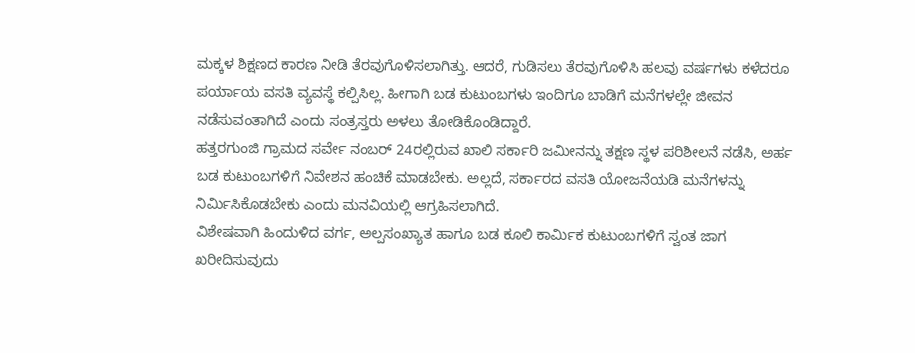ಮಕ್ಕಳ ಶಿಕ್ಷಣದ ಕಾರಣ ನೀಡಿ ತೆರವುಗೊಳಿಸಲಾಗಿತ್ತು. ಆದರೆ, ಗುಡಿಸಲು ತೆರವುಗೊಳಿಸಿ ಹಲವು ವರ್ಷಗಳು ಕಳೆದರೂ ಪರ್ಯಾಯ ವಸತಿ ವ್ಯವಸ್ಥೆ ಕಲ್ಪಿಸಿಲ್ಲ. ಹೀಗಾಗಿ ಬಡ ಕುಟುಂಬಗಳು ಇಂದಿಗೂ ಬಾಡಿಗೆ ಮನೆಗಳಲ್ಲೇ ಜೀವನ ನಡೆಸುವಂತಾಗಿದೆ ಎಂದು ಸಂತ್ರಸ್ತರು ಅಳಲು ತೋಡಿಕೊಂಡಿದ್ದಾರೆ.
ಹತ್ತರಗುಂಜಿ ಗ್ರಾಮದ ಸರ್ವೇ ನಂಬರ್ 24ರಲ್ಲಿರುವ ಖಾಲಿ ಸರ್ಕಾರಿ ಜಮೀನನ್ನು ತಕ್ಷಣ ಸ್ಥಳ ಪರಿಶೀಲನೆ ನಡೆಸಿ, ಅರ್ಹ ಬಡ ಕುಟುಂಬಗಳಿಗೆ ನಿವೇಶನ ಹಂಚಿಕೆ ಮಾಡಬೇಕು. ಅಲ್ಲದೆ, ಸರ್ಕಾರದ ವಸತಿ ಯೋಜನೆಯಡಿ ಮನೆಗಳನ್ನು ನಿರ್ಮಿಸಿಕೊಡಬೇಕು ಎಂದು ಮನವಿಯಲ್ಲಿ ಆಗ್ರಹಿಸಲಾಗಿದೆ.
ವಿಶೇಷವಾಗಿ ಹಿಂದುಳಿದ ವರ್ಗ, ಅಲ್ಪಸಂಖ್ಯಾತ ಹಾಗೂ ಬಡ ಕೂಲಿ ಕಾರ್ಮಿಕ ಕುಟುಂಬಗಳಿಗೆ ಸ್ವಂತ ಜಾಗ ಖರೀದಿಸುವುದು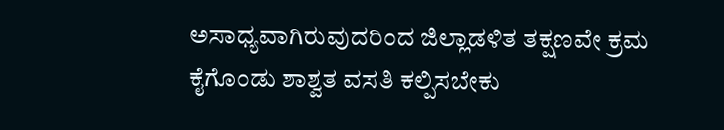ಅಸಾಧ್ಯವಾಗಿರುವುದರಿಂದ ಜಿಲ್ಲಾಡಳಿತ ತಕ್ಷಣವೇ ಕ್ರಮ ಕೈಗೊಂಡು ಶಾಶ್ವತ ವಸತಿ ಕಲ್ಪಿಸಬೇಕು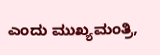ಎಂದು ಮುಖ್ಯಮಂತ್ರಿ,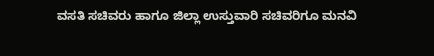ವಸತಿ ಸಚಿವರು ಹಾಗೂ ಜಿಲ್ಲಾ ಉಸ್ತುವಾರಿ ಸಚಿವರಿಗೂ ಮನವಿ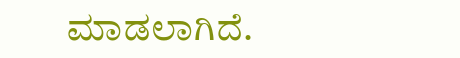ಮಾಡಲಾಗಿದೆ.